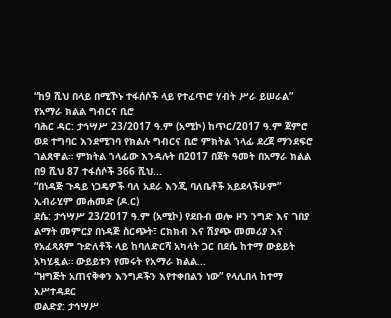“ከ9 ሺህ በላይ በሚኾኑ ተፋሰሶች ላይ የተፈጥሮ ሃብት ሥራ ይሠራል” የአማራ ክልል ግብርና ቢሮ
ባሕር ዳር: ታኅሣሥ 23/2017 ዓ.ም (አሚኮ) ከጥር/2017 ዓ.ም ጀምሮ ወደ ተግባር እንደሚገባ የክልሉ ግብርና ቢሮ ምክትል ኀላፊ ደረጀ ማንደፍሮ ገልጸዋል። ምክትል ኀላፊው እንዳሉት በ2017 በጀት ዓመት በአማራ ክልል በ9 ሺህ 87 ተፋሰሶች 366 ሺህ...
“በነዳጅ ጉዳይ ነጋዴዎች ባለ አደራ እንጂ ባለቤቶች አይደላችሁም” ኢብራሂም መሐመድ (ዶ.ር)
ደሴ: ታኅሣሥ 23/2017 ዓ.ም (አሚኮ) የደቡብ ወሎ ዞን ንግድ እና ገበያ ልማት መምርያ በነዳጅ ስርጭት፣ ርክክብ እና ሽያጭ መመሪያ እና የአፈጻጸም ጉድለቶች ላይ ከባለድርሻ አካላት ጋር በደሴ ከተማ ውይይት አካሂዷል። ውይይቱን የመሩት የአማራ ክልል...
“ዝግጅት አጠናቅቀን እንግዶችን እየተቀበልን ነው” የላሊበላ ከተማ አሥተዳደር
ወልድያ: ታኅሣሥ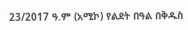23/2017 ዓ.ም (አሚኮ) የልደት በዓል በቅዱስ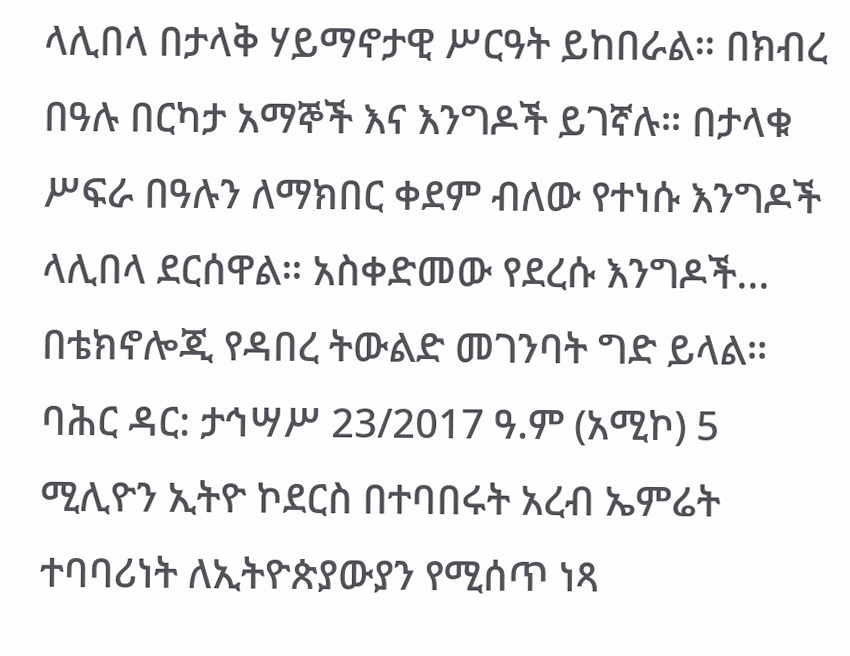ላሊበላ በታላቅ ሃይማኖታዊ ሥርዓት ይከበራል። በክብረ በዓሉ በርካታ አማኞች እና እንግዶች ይገኛሉ። በታላቁ ሥፍራ በዓሉን ለማክበር ቀደም ብለው የተነሱ እንግዶች ላሊበላ ደርሰዋል። አስቀድመው የደረሱ እንግዶች...
በቴክኖሎጂ የዳበረ ትውልድ መገንባት ግድ ይላል።
ባሕር ዳር: ታኅሣሥ 23/2017 ዓ.ም (አሚኮ) 5 ሚሊዮን ኢትዮ ኮደርስ በተባበሩት አረብ ኤምሬት ተባባሪነት ለኢትዮጵያውያን የሚሰጥ ነጻ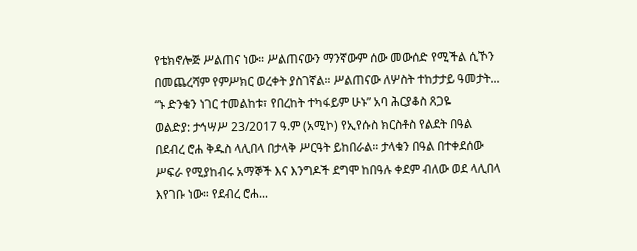የቴክኖሎጅ ሥልጠና ነው። ሥልጠናውን ማንኛውም ሰው መውሰድ የሚችል ሲኾን በመጨረሻም የምሥክር ወረቀት ያስገኛል። ሥልጠናው ለሦስት ተከታታይ ዓመታት...
“ኑ ድንቁን ነገር ተመልከቱ፣ የበረከት ተካፋይም ሁኑ” አባ ሕርያቆስ ጸጋዬ
ወልድያ: ታኅሣሥ 23/2017 ዓ.ም (አሚኮ) የኢየሱስ ክርስቶስ የልደት በዓል በደብረ ሮሐ ቅዱስ ላሊበላ በታላቅ ሥርዓት ይከበራል። ታላቁን በዓል በተቀደሰው ሥፍራ የሚያከብሩ አማኞች እና እንግዶች ደግሞ ከበዓሉ ቀደም ብለው ወደ ላሊበላ እየገቡ ነው። የደብረ ሮሐ...